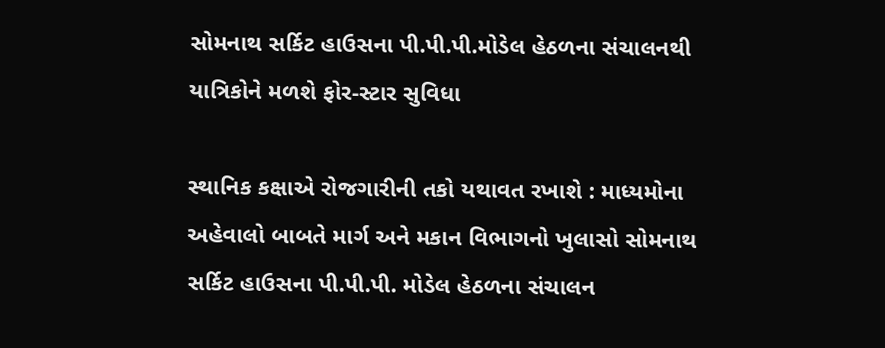સોમનાથ સર્કિટ હાઉસના પી.પી.પી.મોડેલ હેઠળના સંચાલનથી યાત્રિકોને મળશે ફોર-સ્ટાર સુવિધા

સ્થાનિક કક્ષાએ રોજગારીની તકો યથાવત રખાશે : માધ્યમોના અહેવાલો બાબતે માર્ગ અને મકાન વિભાગનો ખુલાસો સોમનાથ સર્કિટ હાઉસના પી.પી.પી. મોડેલ હેઠળના સંચાલન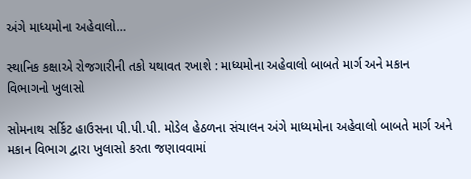અંગે માધ્યમોના અહેવાલો…

સ્થાનિક કક્ષાએ રોજગારીની તકો યથાવત રખાશે : માધ્યમોના અહેવાલો બાબતે માર્ગ અને મકાન વિભાગનો ખુલાસો

સોમનાથ સર્કિટ હાઉસના પી.પી.પી. મોડેલ હેઠળના સંચાલન અંગે માધ્યમોના અહેવાલો બાબતે માર્ગ અને મકાન વિભાગ દ્વારા ખુલાસો કરતા જણાવવામાં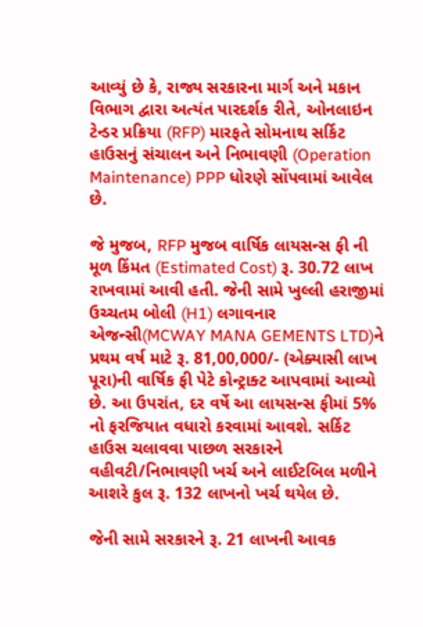આવ્યું છે કે, રાજ્ય સરકારના માર્ગ અને મકાન વિભાગ દ્વારા અત્યંત પારદર્શક રીતે, ઓનલાઇન ટેન્ડર પ્રક્રિયા (RFP) મારફતે સોમનાથ સર્કિટ હાઉસનું સંચાલન અને નિભાવણી (Operation Maintenance) PPP ધોરણે સોંપવામાં આવેલ છે.

જે મુજબ, RFP મુજબ વાર્ષિક લાયસન્સ ફી ની મૂળ કિંમત (Estimated Cost) રૂ. 30.72 લાખ રાખવામાં આવી હતી. જેની સામે ખુલ્લી હરાજીમાં ઉચ્ચતમ બોલી (H1) લગાવનાર એજન્સી(MCWAY MANA GEMENTS LTD)ને પ્રથમ વર્ષ માટે રૂ. 81,00,000/- (એક્યાસી લાખ પૂરા)ની વાર્ષિક ફી પેટે કોન્ટ્રાક્ટ આપવામાં આવ્યો છે. આ ઉપરાંત, દર વર્ષે આ લાયસન્સ ફીમાં 5% નો ફરજિયાત વધારો કરવામાં આવશે. સર્કિટ હાઉસ ચલાવવા પાછળ સરકારને વહીવટી/નિભાવણી ખર્ચ અને લાઈટબિલ મળીને આશરે કુલ રૂ. 132 લાખનો ખર્ચ થયેલ છે.

જેની સામે સરકારને રૂ. 21 લાખની આવક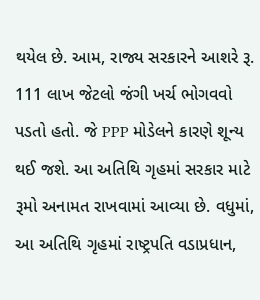થયેલ છે. આમ, રાજ્ય સરકારને આશરે રૂ. 111 લાખ જેટલો જંગી ખર્ચ ભોગવવો પડતો હતો. જે PPP મોડેલને કારણે શૂન્ય થઈ જશે. આ અતિથિ ગૃહમાં સરકાર માટે રૂમો અનામત રાખવામાં આવ્યા છે. વધુમાં, આ અતિથિ ગૃહમાં રાષ્ટ્રપતિ વડાપ્રધાન,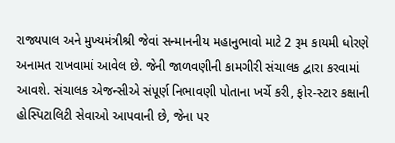રાજ્યપાલ અને મુખ્યમંત્રીશ્રી જેવાં સન્માનનીય મહાનુભાવો માટે 2 રૂમ કાયમી ધોરણે અનામત રાખવામાં આવેલ છે. જેની જાળવણીની કામગીરી સંચાલક દ્વારા કરવામાં આવશે. સંચાલક એજન્સીએ સંપૂર્ણ નિભાવણી પોતાના ખર્ચે કરી, ફોર-સ્ટાર કક્ષાની હોસ્પિટાલિટી સેવાઓ આપવાની છે, જેના પર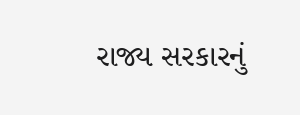રાજ્ય સરકારનું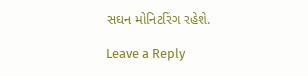સઘન મોનિટરિંગ રહેશે.

Leave a Reply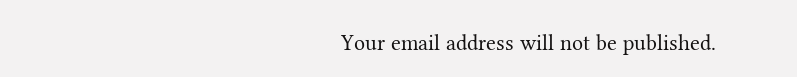Your email address will not be published.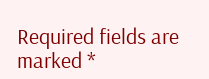Required fields are marked *